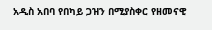አዲስ አበባ የበካይ ጋዝን በሚያስቀር የዘመናዊ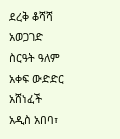ደረቅ ቆሻሻ አወጋገድ ስርዓት ዓለም አቀፍ ውድድር አሸነፈች
አዲስ አበባ፣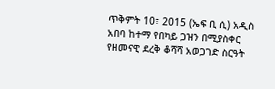ጥቅምት 10፣ 2015 (ኤፍ ቢ ሲ) አዲስ አበባ ከተማ የበካይ ጋዝን በሚያስቀር የዘመናዊ ደረቅ ቆሻሻ አወጋገድ ስርዓት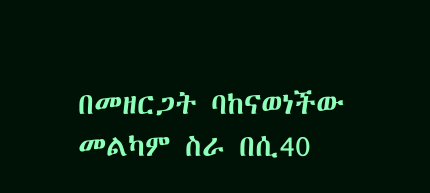በመዘርጋት ባከናወነችው መልካም ስራ በሲ40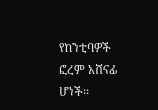የከንቲባዎች ፎረም አሸናፊ ሆነች፡፡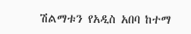ሽልማቱን የአዲስ አበባ ከተማ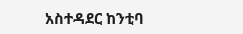አስተዳደር ከንቲባ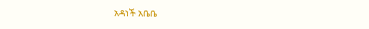አዳነች አቤቤ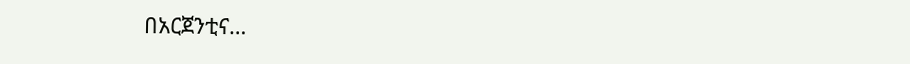በአርጀንቲና…